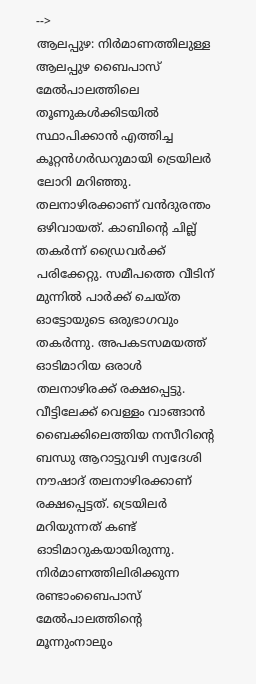-->
ആലപ്പുഴ: നിർമാണത്തിലുള്ള ആലപ്പുഴ ബൈപാസ് മേൽപാലത്തിലെ തൂണുകൾക്കിടയിൽ സ്ഥാപിക്കാൻ എത്തിച്ച കൂറ്റൻഗർഡറുമായി ട്രെയിലർ ലോറി മറിഞ്ഞു. തലനാഴിരക്കാണ് വൻദുരന്തം ഒഴിവായത്. കാബിന്റെ ചില്ല് തകർന്ന് ഡ്രൈവർക്ക് പരിക്കേറ്റു. സമീപത്തെ വീടിന് മുന്നിൽ പാർക്ക് ചെയ്ത ഓട്ടോയുടെ ഒരുഭാഗവും തകർന്നു. അപകടസമയത്ത് ഓടിമാറിയ ഒരാൾ തലനാഴിരക്ക് രക്ഷപ്പെട്ടു.
വീട്ടിലേക്ക് വെള്ളം വാങ്ങാൻ ബൈക്കിലെത്തിയ നസീറിന്റെ ബന്ധു ആറാട്ടുവഴി സ്വദേശി നൗഷാദ് തലനാഴിരക്കാണ് രക്ഷപ്പെട്ടത്. ട്രെയിലർ മറിയുന്നത് കണ്ട് ഓടിമാറുകയായിരുന്നു. നിർമാണത്തിലിരിക്കുന്ന രണ്ടാംബൈപാസ് മേൽപാലത്തിന്റെ മൂന്നുംനാലും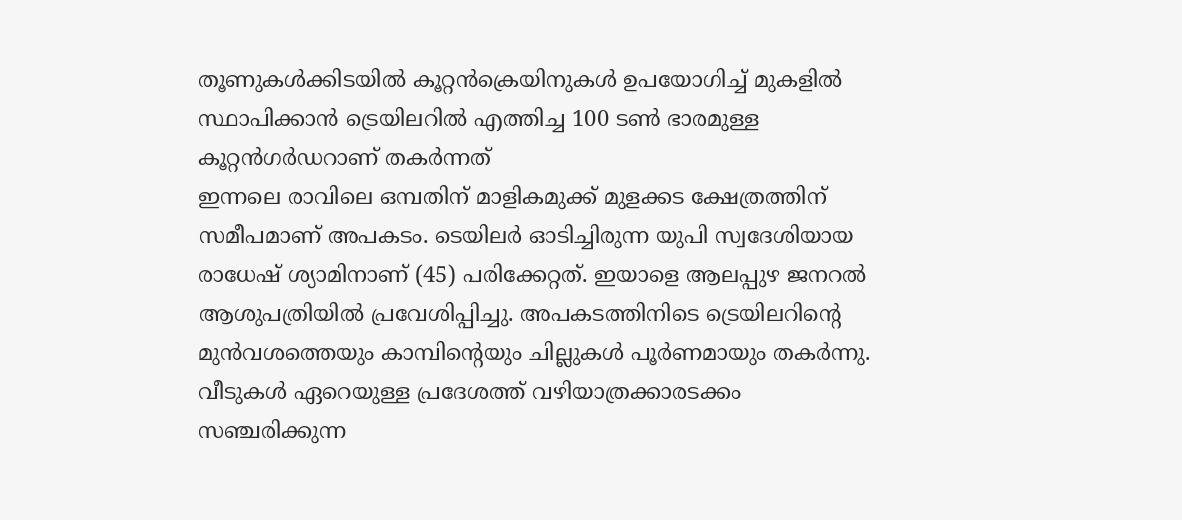തൂണുകൾക്കിടയിൽ കൂറ്റൻക്രെയിനുകൾ ഉപയോഗിച്ച് മുകളിൽ സ്ഥാപിക്കാൻ ട്രെയിലറിൽ എത്തിച്ച 100 ടൺ ഭാരമുള്ള കൂറ്റൻഗർഡറാണ് തകർന്നത്
ഇന്നലെ രാവിലെ ഒമ്പതിന് മാളികമുക്ക് മുളക്കട ക്ഷേത്രത്തിന് സമീപമാണ് അപകടം. ടെയിലർ ഓടിച്ചിരുന്ന യുപി സ്വദേശിയായ രാധേഷ് ശ്യാമിനാണ് (45) പരിക്കേറ്റത്. ഇയാളെ ആലപ്പുഴ ജനറൽ ആശുപത്രിയിൽ പ്രവേശിപ്പിച്ചു. അപകടത്തിനിടെ ട്രെയിലറിന്റെ മുൻവശത്തെയും കാമ്പിന്റെയും ചില്ലുകൾ പൂർണമായും തകർന്നു. വീടുകൾ ഏറെയുള്ള പ്രദേശത്ത് വഴിയാത്രക്കാരടക്കം സഞ്ചരിക്കുന്ന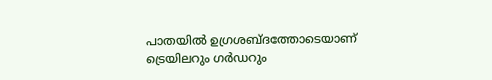പാതയിൽ ഉഗ്രശബ്ദത്തോടെയാണ് ട്രെയിലറും ഗർഡറും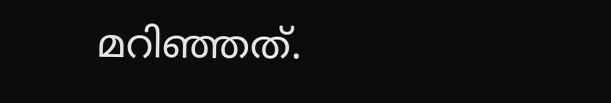മറിഞ്ഞത്.